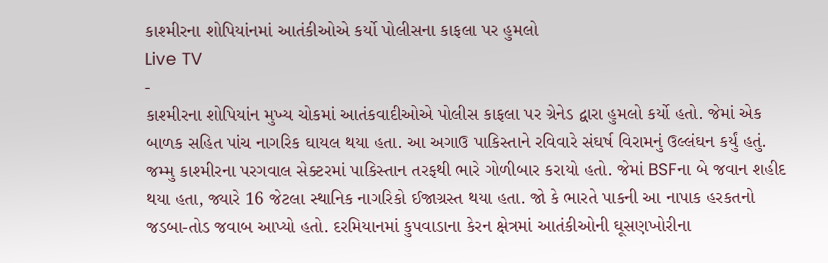કાશ્મીરના શોપિયાંનમાં આતંકીઓએ કર્યો પોલીસના કાફલા પર હુમલો
Live TV
-
કાશ્મીરના શોપિયાંન મુખ્ય ચોકમાં આતંકવાદીઓએ પોલીસ કાફલા પર ગ્રેનેડ દ્વારા હુમલો કર્યો હતો. જેમાં એક બાળક સહિત પાંચ નાગરિક ઘાયલ થયા હતા. આ અગાઉ પાકિસ્તાને રવિવારે સંઘર્ષ વિરામનું ઉલ્લંઘન કર્યું હતું.
જમ્મુ કાશ્મીરના પરગવાલ સેક્ટરમાં પાકિસ્તાન તરફથી ભારે ગોળીબાર કરાયો હતો. જેમાં BSFના બે જવાન શહીદ થયા હતા, જ્યારે 16 જેટલા સ્થાનિક નાગરિકો ઈજાગ્રસ્ત થયા હતા. જો કે ભારતે પાકની આ નાપાક હરકતનો જડબા-તોડ જવાબ આપ્યો હતો. દરમિયાનમાં કુપવાડાના કેરન ક્ષેત્રમાં આતંકીઓની ઘૂસણખોરીના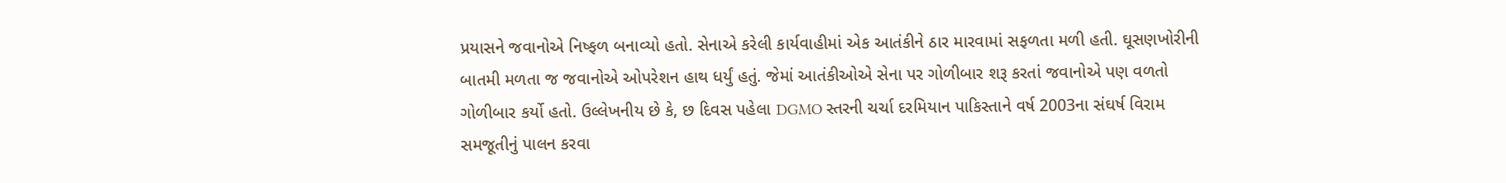પ્રયાસને જવાનોએ નિષ્ફળ બનાવ્યો હતો. સેનાએ કરેલી કાર્યવાહીમાં એક આતંકીને ઠાર મારવામાં સફળતા મળી હતી. ઘૂસણખોરીની બાતમી મળતા જ જવાનોએ ઓપરેશન હાથ ધર્યું હતું. જેમાં આતંકીઓએ સેના પર ગોળીબાર શરૂ કરતાં જવાનોએ પણ વળતો ગોળીબાર કર્યો હતો. ઉલ્લેખનીય છે કે, છ દિવસ પહેલા DGMO સ્તરની ચર્ચા દરમિયાન પાકિસ્તાને વર્ષ 2003ના સંઘર્ષ વિરામ સમજૂતીનું પાલન કરવા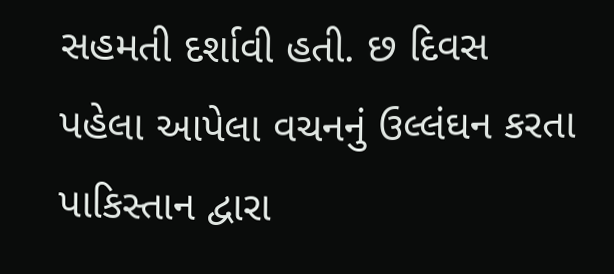સહમતી દર્શાવી હતી. છ દિવસ પહેલા આપેલા વચનનું ઉલ્લંઘન કરતા પાકિસ્તાન દ્વારા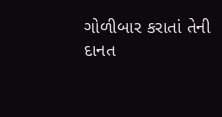ગોળીબાર કરાતાં તેની દાનત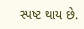સ્પષ્ટ થાય છે.